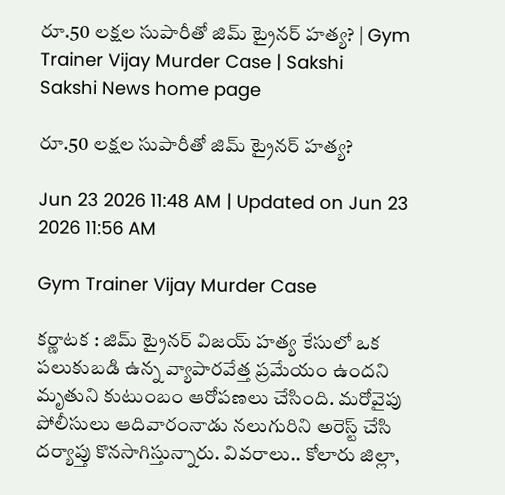రూ.50 లక్షల సుపారీతో జిమ్‌ ట్రైనర్‌ హత్య? | Gym Trainer Vijay Murder Case | Sakshi
Sakshi News home page

రూ.50 లక్షల సుపారీతో జిమ్‌ ట్రైనర్‌ హత్య?

Jun 23 2026 11:48 AM | Updated on Jun 23 2026 11:56 AM

Gym Trainer Vijay Murder Case

కర్ణాటక : జిమ్‌ ట్రైనర్‌ విజయ్‌ హత్య కేసులో ఒక పలుకుబడి ఉన్న వ్యాపారవేత్త ప్రమేయం ఉందని మృతుని కుటుంబం ఆరోపణలు చేసింది. మరోవైపు పోలీసులు ఆదివారంనాడు నలుగురిని అరెస్ట్‌ చేసి దర్యాప్తు కొనసాగిస్తున్నారు. వివరాలు.. కోలారు జిల్లా,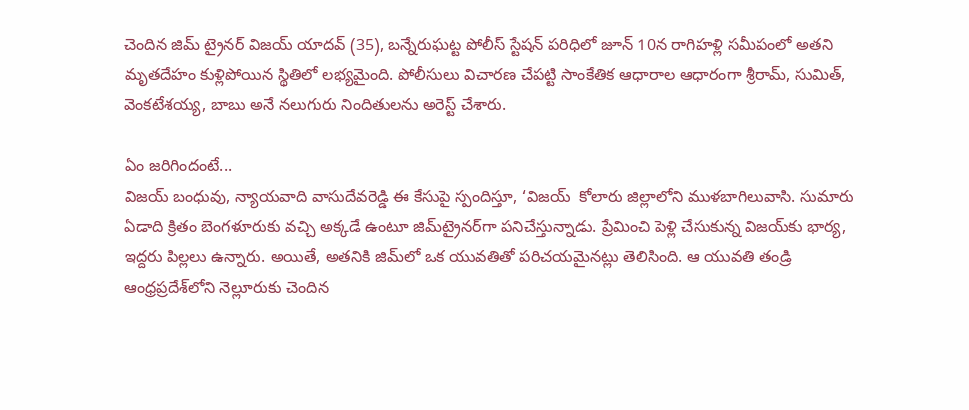చెందిన జిమ్‌ ట్రైనర్‌ విజయ్‌ యాదవ్‌ (35), బన్నేరుఘట్ట పోలీస్‌ స్టేషన్‌ పరిధిలో జూన్‌ 10న రాగిహళ్లి సమీపంలో అతని మృతదేహం కుళ్లిపోయిన స్థితిలో లభ్యమైంది. పోలీసులు విచారణ చేపట్టి సాంకేతిక ఆధారాల ఆధారంగా శ్రీరామ్, సుమిత్, వెంకటేశయ్య, బాబు అనే నలుగురు నిందితులను అరెస్ట్‌ చేశారు.

ఏం జరిగిందంటే...
విజయ్‌ బంధువు, న్యాయవాది వాసుదేవరెడ్డి ఈ కేసుపై స్పందిస్తూ, ‘విజయ్‌  కోలారు జిల్లాలోని ముళబాగిలువాసి. సుమారు ఏడాది క్రితం బెంగళూరుకు వచ్చి అక్కడే ఉంటూ జిమ్‌ట్రైనర్‌గా పనిచేస్తున్నాడు. ప్రేమించి పెళ్లి చేసుకున్న విజయ్‌కు భార్య, ఇద్దరు పిల్లలు ఉన్నారు. అయితే, అతనికి జిమ్‌లో ఒక యువతితో పరిచయమైనట్లు తెలిసింది. ఆ యువతి తండ్రి ఆంధ్రప్రదేశ్‌లోని నెల్లూరుకు చెందిన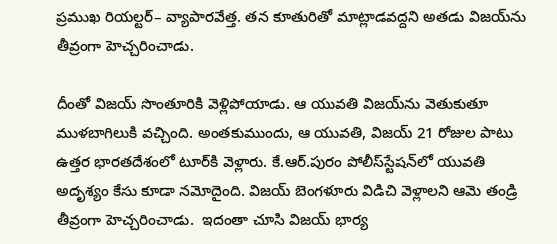ప్రముఖ రియల్టర్‌– వ్యాపారవేత్త. తన కూతురితో మాట్లాడవద్దని అతడు విజయ్‌ను తీవ్రంగా హెచ్చరించాడు.

దీంతో విజయ్‌ సొంతూరికి వెళ్లిపోయాడు. ఆ యువతి విజయ్‌ను వెతుకుతూ ముళబాగిలుకి వచ్చింది. అంతకుముందు, ఆ యువతి, విజయ్‌ 21 రోజుల పాటు ఉత్తర భారతదేశంలో టూర్‌కి వెళ్లారు. కే.ఆర్‌.పురం పోలీస్‌స్టేషన్‌లో యువతి అదృశ్యం కేసు కూడా నమోదైంది. విజయ్‌ బెంగళూరు విడిచి వెళ్లాలని ఆమె తండ్రి తీవ్రంగా హెచ్చరించాడు.  ఇదంతా చూసి విజయ్‌ భార్య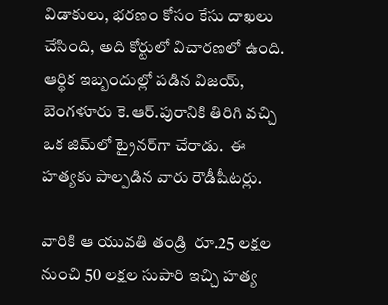విడాకులు, భరణం కోసం కేసు దాఖలు చేసింది, అది కోర్టులో విచారణలో ఉంది. ఆర్థిక ఇబ్బందుల్లో పడిన విజయ్, బెంగళూరు కె.ఆర్‌.పురానికి తిరిగి వచ్చి ఒక జిమ్‌లో ట్రైనర్‌గా చేరాడు.  ఈ హత్యకు పాల్పడిన వారు రౌడీషీటర్లు.

వారికి ఆ యువతి తండ్రి  రూ.25 లక్షల నుంచి 50 లక్షల సుపారి ఇచ్చి హత్య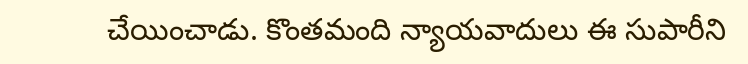చేయించాడు. కొంతమంది న్యాయవాదులు ఈ సుపారీని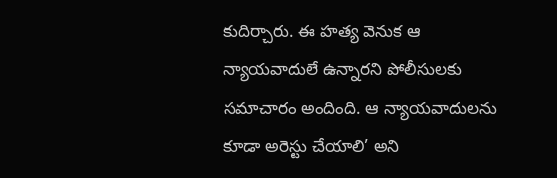కుదిర్చారు. ఈ హత్య వెనుక ఆ న్యాయవాదులే ఉన్నారని పోలీసులకు సమాచారం అందింది. ఆ న్యాయవాదులను కూడా అరెస్టు చేయాలి’ అని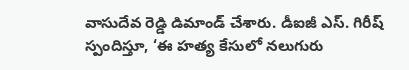వాసుదేవ రెడ్డి డిమాండ్‌ చేశారు. డీఐజీ ఎస్‌. గిరీష్‌ స్పందిస్తూ, ‘ఈ హత్య కేసులో నలుగురు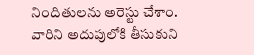నిందితులను అరెస్టు చేశాం. వారిని అదుపులోకి తీసుకుని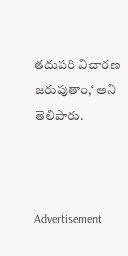తదుపరి విచారణ జరుపుతాం,‘ అని తెలిపారు.



Advertisement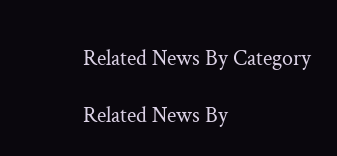Related News By Category

Related News By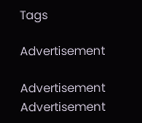Tags

Advertisement

Advertisement
Advertisement